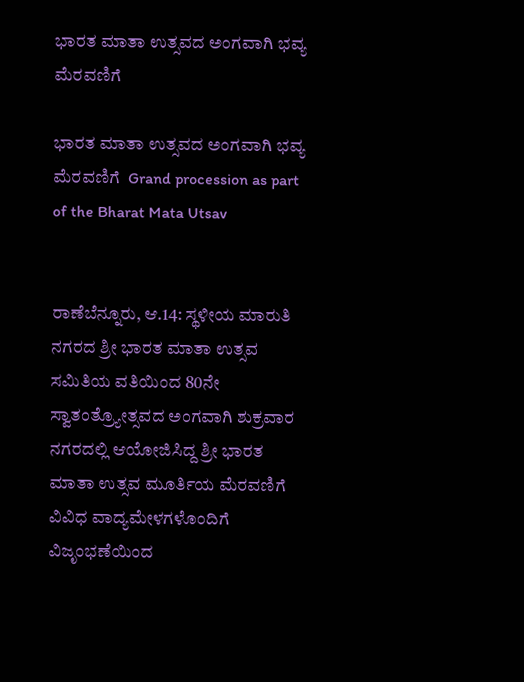ಭಾರತ ಮಾತಾ ಉತ್ಸವದ ಅಂಗವಾಗಿ ಭವ್ಯ ಮೆರವಣಿಗೆ

ಭಾರತ ಮಾತಾ ಉತ್ಸವದ ಅಂಗವಾಗಿ ಭವ್ಯ ಮೆರವಣಿಗೆ  Grand procession as part of the Bharat Mata Utsav


ರಾಣೆಬೆನ್ನೂರು, ಆ.14: ಸ್ಥಳೀಯ ಮಾರುತಿ ನಗರದ ಶ್ರೀ ಭಾರತ ಮಾತಾ ಉತ್ಸವ ಸಮಿತಿಯ ವತಿಯಿಂದ 80ನೇ ಸ್ವಾತಂತ್ರ್ಯೋತ್ಸವದ ಅಂಗವಾಗಿ ಶುಕ್ರವಾರ ನಗರದಲ್ಲಿ ಆಯೋಜಿಸಿದ್ದ ಶ್ರೀ ಭಾರತ ಮಾತಾ ಉತ್ಸವ ಮೂರ್ತಿಯ ಮೆರವಣಿಗೆ ವಿವಿಧ ವಾದ್ಯಮೇಳಗಳೊಂದಿಗೆ ವಿಜೃಂಭಣೆಯಿಂದ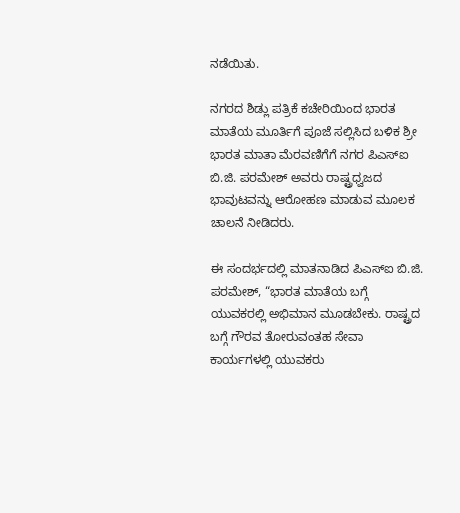ನಡೆಯಿತು.

ನಗರದ ಶಿಡ್ಲು ಪತ್ರಿಕೆ ಕಚೇರಿಯಿಂದ ಭಾರತ ಮಾತೆಯ ಮೂರ್ತಿಗೆ ಪೂಜೆ ಸಲ್ಲಿಸಿದ ಬಳಿಕ ಶ್ರೀ ಭಾರತ ಮಾತಾ ಮೆರವಣಿಗೆಗೆ ನಗರ ಪಿಎಸ್‌ಐ ಬಿ.ಜಿ. ಪರಮೇಶ್ ಅವರು ರಾಷ್ಟ್ರಧ್ವಜದ ಭಾವುಟವನ್ನು ಆರೋಹಣ ಮಾಡುವ ಮೂಲಕ ಚಾಲನೆ ನೀಡಿದರು.

ಈ ಸಂದರ್ಭದಲ್ಲಿ ಮಾತನಾಡಿದ ಪಿಎಸ್‌ಐ ಬಿ.ಜಿ. ಪರಮೇಶ್, “ಭಾರತ ಮಾತೆಯ ಬಗ್ಗೆ ಯುವಕರಲ್ಲಿ ಅಭಿಮಾನ ಮೂಡಬೇಕು. ರಾಷ್ಟ್ರದ ಬಗ್ಗೆ ಗೌರವ ತೋರುವಂತಹ ಸೇವಾ ಕಾರ್ಯಗಳಲ್ಲಿ ಯುವಕರು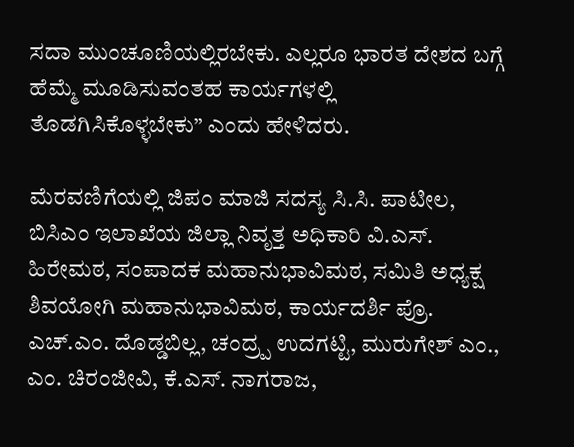ಸದಾ ಮುಂಚೂಣಿಯಲ್ಲಿರಬೇಕು. ಎಲ್ಲರೂ ಭಾರತ ದೇಶದ ಬಗ್ಗೆ ಹೆಮ್ಮೆ ಮೂಡಿಸುವಂತಹ ಕಾರ್ಯಗಳಲ್ಲಿ ತೊಡಗಿಸಿಕೊಳ್ಳಬೇಕು” ಎಂದು ಹೇಳಿದರು.

ಮೆರವಣಿಗೆಯಲ್ಲಿ ಜಿಪಂ ಮಾಜಿ ಸದಸ್ಯ ಸಿ.ಸಿ. ಪಾಟೀಲ, ಬಿಸಿಎಂ ಇಲಾಖೆಯ ಜಿಲ್ಲಾ ನಿವೃತ್ತ ಅಧಿಕಾರಿ ವಿ.ಎಸ್‌. ಹಿರೇಮಠ, ಸಂಪಾದಕ ಮಹಾನುಭಾವಿಮಠ, ಸಮಿತಿ ಅಧ್ಯಕ್ಷ ಶಿವಯೋಗಿ ಮಹಾನುಭಾವಿಮಠ, ಕಾರ್ಯದರ್ಶಿ ಪ್ರೊ. ಎಚ್‌.ಎಂ. ದೊಡ್ಡಬಿಲ್ಲ, ಚಂದ್ರ‍್ಪ ಉದಗಟ್ಟಿ, ಮುರುಗೇಶ್ ಎಂ., ಎಂ. ಚಿರಂಜೀವಿ, ಕೆ.ಎಸ್‌. ನಾಗರಾಜ,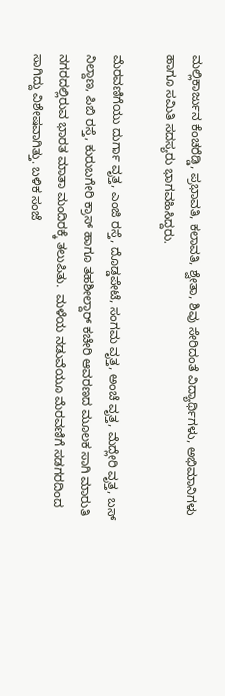ಮಲ್ಲಿಕಾರ್ಜುನ ಕೆಂಚರೆಡ್ಡಿ, ಪ್ರಭಾವತಿ, ಕಲಾವತಿ, ಶ್ವೇತಾ, ಶಿವು ಸೇರಿದಂತೆ ವಿದ್ಯಾರ್ಥಿಗಳು, ಅಭಿಮಾನಿಗಳು ಹಾಗೂ ಸಮಿತಿ ಸದಸ್ಯರು ಭಾಗವಹಿಸಿದ್ದರು.

ಮೆರವಣಿಗೆಯು ದುರ್ಗಾ ವೃತ್ತ, ಎಂಜಿ ರಸ್ತೆ, ದೊಡ್ಡಪೇಟೆ, ಸಂಗಮ ವೃತ್ತ, ಅಂಚೆ ವೃತ್ತ, ಮೆದ್ಲೇರಿ ವೃತ್ತ, ಬಸ್ ನಿಲ್ದಾಣ, ಪಿಬಿ ರಸ್ತೆ, ಕುರುಬಗೇರಿ ಕ್ರಾಸ್ ಹಾಗೂ ತಹಶೀಲ್ದಾರ್ ಕಚೇರಿ ಆವರಣದ ಮೂಲಕ ಸಾಗಿ ಮಾರುತಿ ನಗರದಲ್ಲಿರುವ ಭಾರತ ಮಾತಾ ಮಂದಿರಕ್ಕೆ ತಲುಪಿತು.  ಮಳೆಯ ನಡುವೆಯೂ ಮೆರವಣಿಗೆ ಸಡಗರದಿಂದ ಸಾಗಿದ್ದು ವಿಶೇಷವಾಗಿತ್ತು. ಬಳಿಕ ಸಂಜೆ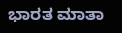ಭಾರತ ಮಾತಾ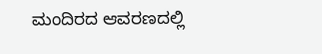ಮಂದಿರದ ಆವರಣದಲ್ಲಿ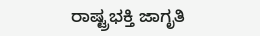ರಾಷ್ಟ್ರಭಕ್ತಿ ಜಾಗೃತಿ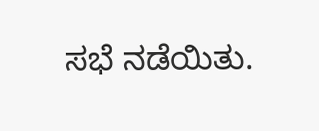ಸಭೆ ನಡೆಯಿತು.